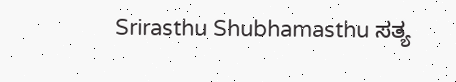Srirasthu Shubhamasthu ಸತ್ಯ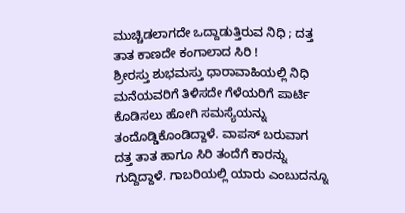ಮುಚ್ಚಿಡಲಾಗದೇ ಒದ್ದಾಡುತ್ತಿರುವ ನಿಧಿ ; ದತ್ತ ತಾತ ಕಾಣದೇ ಕಂಗಾಲಾದ ಸಿರಿ !
ಶ್ರೀರಸ್ತು ಶುಭಮಸ್ತು ಧಾರಾವಾಹಿಯಲ್ಲಿ ನಿಧಿ ಮನೆಯವರಿಗೆ ತಿಳಿಸದೇ ಗೆಳೆಯರಿಗೆ ಪಾರ್ಟಿ ಕೊಡಿಸಲು ಹೋಗಿ ಸಮಸ್ಯೆಯನ್ನು ತಂದೊಡ್ಡಿಕೊಂಡಿದ್ದಾಳೆ. ವಾಪಸ್ ಬರುವಾಗ ದತ್ತ ತಾತ ಹಾಗೂ ಸಿರಿ ತಂದೆಗೆ ಕಾರನ್ನು ಗುದ್ದಿದ್ದಾಳೆ. ಗಾಬರಿಯಲ್ಲಿ ಯಾರು ಎಂಬುದನ್ನೂ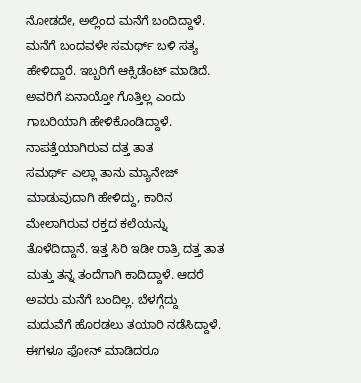ನೋಡದೇ, ಅಲ್ಲಿಂದ ಮನೆಗೆ ಬಂದಿದ್ದಾಳೆ.
ಮನೆಗೆ ಬಂದವಳೇ ಸಮರ್ಥ್ ಬಳಿ ಸತ್ಯ ಹೇಳಿದ್ದಾರೆ. ಇಬ್ಬರಿಗೆ ಆಕ್ಸಿಡೆಂಟ್ ಮಾಡಿದೆ. ಅವರಿಗೆ ಏನಾಯ್ತೋ ಗೊತ್ತಿಲ್ಲ ಎಂದು ಗಾಬರಿಯಾಗಿ ಹೇಳಿಕೊಂಡಿದ್ದಾಳೆ.
ನಾಪತ್ತೆಯಾಗಿರುವ ದತ್ತ ತಾತ
ಸಮರ್ಥ್ ಎಲ್ಲಾ ತಾನು ಮ್ಯಾನೇಜ್ ಮಾಡುವುದಾಗಿ ಹೇಳಿದ್ದು, ಕಾರಿನ ಮೇಲಾಗಿರುವ ರಕ್ತದ ಕಲೆಯನ್ನು ತೊಳೆದಿದ್ದಾನೆ. ಇತ್ತ ಸಿರಿ ಇಡೀ ರಾತ್ರಿ ದತ್ತ ತಾತ ಮತ್ತು ತನ್ನ ತಂದೆಗಾಗಿ ಕಾದಿದ್ದಾಳೆ. ಆದರೆ ಅವರು ಮನೆಗೆ ಬಂದಿಲ್ಲ. ಬೆಳಗ್ಗೆದ್ದು ಮದುವೆಗೆ ಹೊರಡಲು ತಯಾರಿ ನಡೆಸಿದ್ದಾಳೆ. ಈಗಳೂ ಫೋನ್ ಮಾಡಿದರೂ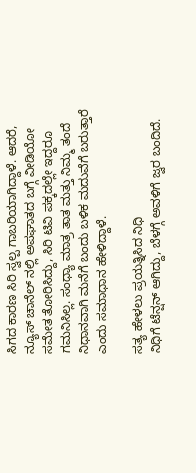ಸಿಗದ ಕಾರಣ ಸಿರಿ ಸ್ವಲ್ಪ ಗಾಬರಿಯಾಗಿದ್ದಾಳೆ. ಆದರೆ, ನ್ಯೂಸ್ ಚಾನೆಲ್ ನಲ್ಲಿ ಅಪಘಾತದ ಬಗ್ಗೆ ವೀಡಿಯೋ ಸಮೇತ ತೋರಿಸಿದ್ದು, ಸಿರಿ ಟಿವಿ ಪಕ್ಕದಲ್ಲೇ ಇದ್ದರೂ ಗಮನಿಸಿಲ್ಲ. ಸಂಧ್ಯಾ ಮಾತ್ರ ತಾತ ಮತ್ತು ನಿಮ್ಮ ತಂದೆ ನಿಧಾನವಾಗಿ ಮನೆಗೆ ಬಂದು ಬಳಿಕ ಮದುವೆಗೆ ಬರುತ್ತಾರೆ ಎಂದು ಸಮಾಧಾನ ಹೇಳಿದ್ದಾಳೆ.

ಸತ್ಯ ಹೇಳಲು ಪ್ರಯತ್ನಿಸಿದ ನಿಧಿ
ನಿಧಿಗೆ ಟೆನ್ಷನ್ ಆಗಿದ್ದು, ಬೆಳಗ್ಗೆ ಅವಳಿಗೆ ಜ್ವರ ಬಂದಿದೆ.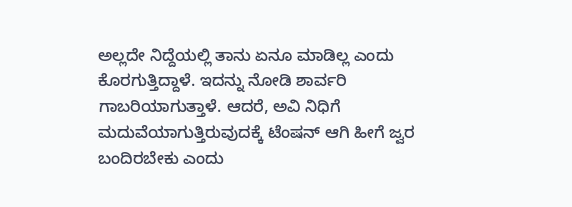ಅಲ್ಲದೇ ನಿದ್ದೆಯಲ್ಲಿ ತಾನು ಏನೂ ಮಾಡಿಲ್ಲ ಎಂದು ಕೊರಗುತ್ತಿದ್ದಾಳೆ. ಇದನ್ನು ನೋಡಿ ಶಾರ್ವರಿ ಗಾಬರಿಯಾಗುತ್ತಾಳೆ. ಆದರೆ, ಅವಿ ನಿಧಿಗೆ ಮದುವೆಯಾಗುತ್ತಿರುವುದಕ್ಕೆ ಟೆಂಷನ್ ಆಗಿ ಹೀಗೆ ಜ್ವರ ಬಂದಿರಬೇಕು ಎಂದು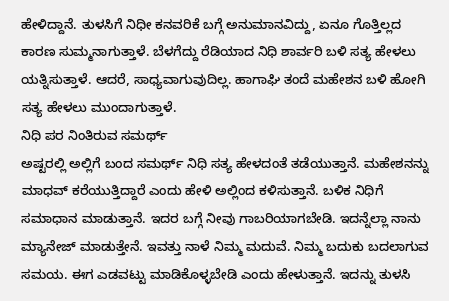ಹೇಳಿದ್ದಾನೆ. ತುಳಸಿಗೆ ನಿಧೀ ಕನವರಿಕೆ ಬಗ್ಗೆ ಅನುಮಾನವಿದ್ದು, ಏನೂ ಗೊತ್ತಿಲ್ಲದ ಕಾರಣ ಸುಮ್ಮನಾಗುತ್ತಾಳೆ. ಬೆಳಗೆದ್ದು ರೆಡಿಯಾದ ನಿಧಿ ಶಾರ್ವರಿ ಬಳಿ ಸತ್ಯ ಹೇಳಲು ಯತ್ನಿಸುತ್ತಾಳೆ. ಆದರೆ, ಸಾಧ್ಯವಾಗುವುದಿಲ್ಲ. ಹಾಗಾಘಿ ತಂದೆ ಮಹೇಶನ ಬಳಿ ಹೋಗಿ ಸತ್ಯ ಹೇಳಲು ಮುಂದಾಗುತ್ತಾಳೆ.
ನಿಧಿ ಪರ ನಿಂತಿರುವ ಸಮರ್ಥ್
ಅಷ್ಟರಲ್ಲಿ ಅಲ್ಲಿಗೆ ಬಂದ ಸಮರ್ಥ್ ನಿಧಿ ಸತ್ಯ ಹೇಳದಂತೆ ತಡೆಯುತ್ತಾನೆ. ಮಹೇಶನನ್ನು ಮಾಧವ್ ಕರೆಯುತ್ತಿದ್ದಾರೆ ಎಂದು ಹೇಳಿ ಅಲ್ಲಿಂದ ಕಳಿಸುತ್ತಾನೆ. ಬಳಿಕ ನಿಧಿಗೆ ಸಮಾಧಾನ ಮಾಡುತ್ತಾನೆ. ಇದರ ಬಗ್ಗೆ ನೀವು ಗಾಬರಿಯಾಗಬೇಡಿ. ಇದನ್ನೆಲ್ಲಾ ನಾನು ಮ್ಯಾನೇಜ್ ಮಾಡುತ್ತೇನೆ. ಇವತ್ತು ನಾಳೆ ನಿಮ್ಮ ಮದುವೆ. ನಿಮ್ಮ ಬದುಕು ಬದಲಾಗುವ ಸಮಯ. ಈಗ ಎಡವಟ್ಟು ಮಾಡಿಕೊಳ್ಳಬೇಡಿ ಎಂದು ಹೇಳುತ್ತಾನೆ. ಇದನ್ನು ತುಳಸಿ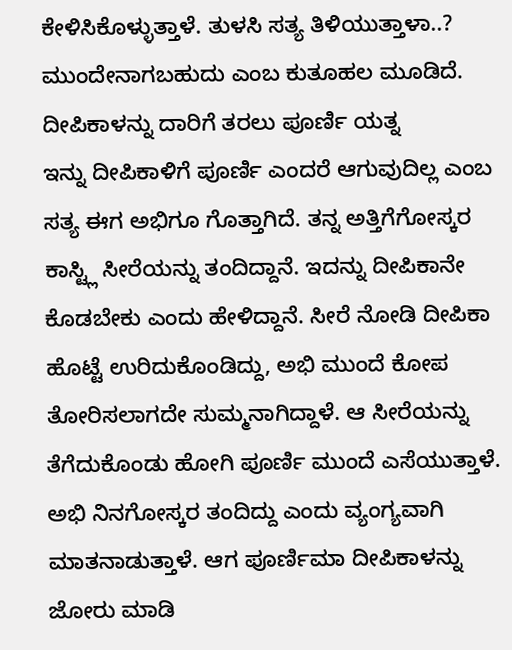ಕೇಳಿಸಿಕೊಳ್ಳುತ್ತಾಳೆ. ತುಳಸಿ ಸತ್ಯ ತಿಳಿಯುತ್ತಾಳಾ..? ಮುಂದೇನಾಗಬಹುದು ಎಂಬ ಕುತೂಹಲ ಮೂಡಿದೆ.
ದೀಪಿಕಾಳನ್ನು ದಾರಿಗೆ ತರಲು ಪೂರ್ಣಿ ಯತ್ನ
ಇನ್ನು ದೀಪಿಕಾಳಿಗೆ ಪೂರ್ಣಿ ಎಂದರೆ ಆಗುವುದಿಲ್ಲ ಎಂಬ ಸತ್ಯ ಈಗ ಅಭಿಗೂ ಗೊತ್ತಾಗಿದೆ. ತನ್ನ ಅತ್ತಿಗೆಗೋಸ್ಕರ ಕಾಸ್ಟ್ಲಿ ಸೀರೆಯನ್ನು ತಂದಿದ್ದಾನೆ. ಇದನ್ನು ದೀಪಿಕಾನೇ ಕೊಡಬೇಕು ಎಂದು ಹೇಳಿದ್ದಾನೆ. ಸೀರೆ ನೋಡಿ ದೀಪಿಕಾ ಹೊಟ್ಟೆ ಉರಿದುಕೊಂಡಿದ್ದು, ಅಭಿ ಮುಂದೆ ಕೋಪ ತೋರಿಸಲಾಗದೇ ಸುಮ್ಮನಾಗಿದ್ದಾಳೆ. ಆ ಸೀರೆಯನ್ನು ತೆಗೆದುಕೊಂಡು ಹೋಗಿ ಪೂರ್ಣಿ ಮುಂದೆ ಎಸೆಯುತ್ತಾಳೆ. ಅಭಿ ನಿನಗೋಸ್ಕರ ತಂದಿದ್ದು ಎಂದು ವ್ಯಂಗ್ಯವಾಗಿ ಮಾತನಾಡುತ್ತಾಳೆ. ಆಗ ಪೂರ್ಣಿಮಾ ದೀಪಿಕಾಳನ್ನು ಜೋರು ಮಾಡಿ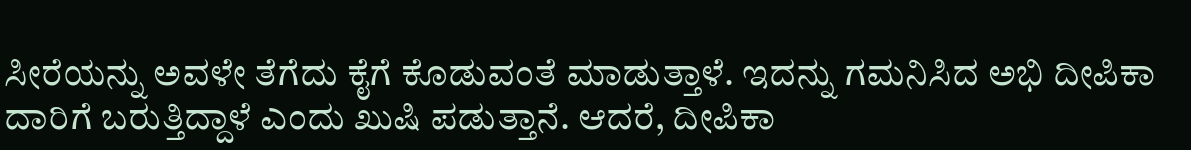ಸೀರೆಯನ್ನು ಅವಳೇ ತೆಗೆದು ಕೈಗೆ ಕೊಡುವಂತೆ ಮಾಡುತ್ತಾಳೆ. ಇದನ್ನು ಗಮನಿಸಿದ ಅಭಿ ದೀಪಿಕಾ ದಾರಿಗೆ ಬರುತ್ತಿದ್ದಾಳೆ ಎಂದು ಖುಷಿ ಪಡುತ್ತಾನೆ. ಆದರೆ, ದೀಪಿಕಾ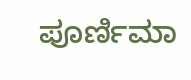ಪೂರ್ಣಿಮಾ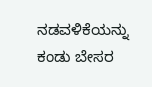ನಡವಳಿಕೆಯನ್ನು ಕಂಡು ಬೇಸರ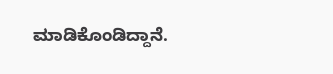ಮಾಡಿಕೊಂಡಿದ್ದಾನೆ.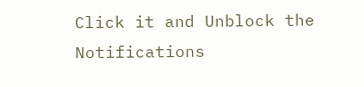Click it and Unblock the Notifications